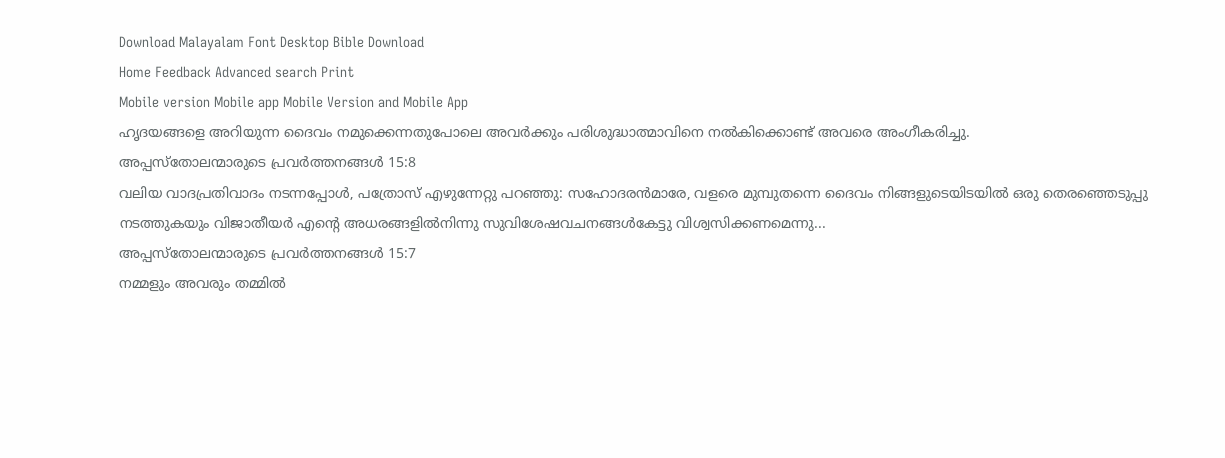Download Malayalam Font Desktop Bible Download
Home Feedback Advanced search Print
Mobile version Mobile app Mobile Version and Mobile App
ഹൃദയങ്ങളെ അറിയുന്ന ദൈവം നമുക്കെന്നതുപോലെ അവര്‍ക്കും പരിശുദ്ധാത്മാവിനെ നല്‍കിക്കൊണ്ട് അവരെ അംഗീകരിച്ചു.
അപ്പസ്തോലന്മാരുടെ പ്രവര്‍ത്തനങ്ങള്‍ 15:8
വലിയ വാദപ്രതിവാദം നടന്നപ്പോള്‍, പത്രോസ് എഴുന്നേറ്റു പറഞ്ഞു: സഹോദരന്‍മാരേ, വളരെ മുമ്പുതന്നെ ദൈവം നിങ്ങളുടെയിടയില്‍ ഒരു തെരഞ്ഞെടുപ്പു നടത്തുകയും വിജാതീയര്‍ എന്‍റെ അധരങ്ങളില്‍നിന്നു സുവിശേഷവചനങ്ങള്‍കേട്ടു വിശ്വസിക്കണമെന്നു...
അപ്പസ്തോലന്മാരുടെ പ്രവര്‍ത്തനങ്ങള്‍ 15:7
നമ്മളും അവരും തമ്മില്‍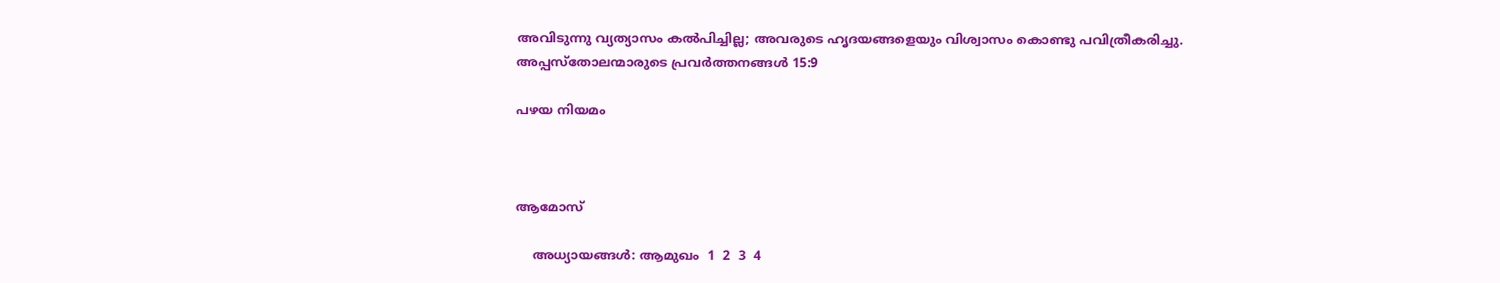അവിടുന്നു വ്യത്യാസം കല്‍പിച്ചില്ല; അവരുടെ ഹൃദയങ്ങളെയും വിശ്വാസം കൊണ്ടു പവിത്രീകരിച്ചു.
അപ്പസ്തോലന്മാരുടെ പ്രവര്‍ത്തനങ്ങള്‍ 15:9

പഴയ നിയമം



ആമോസ്

    അധ്യായങ്ങള്‍: ആമുഖം  1  2  3  4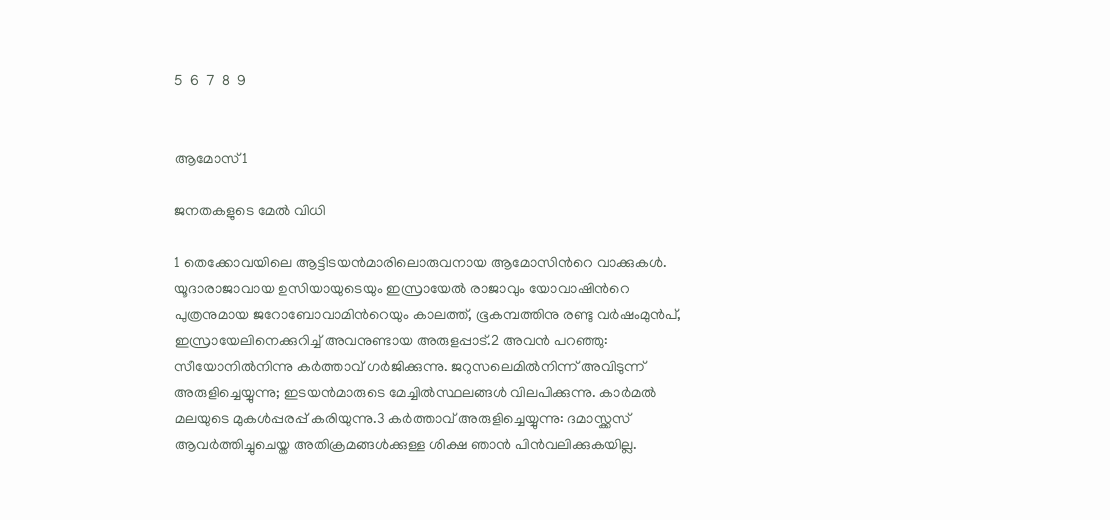5  6  7  8  9


ആമോസ്1

ജനതകളുടെ മേല്‍ വിധി

1 തെക്കോവയിലെ ആട്ടിടയന്‍മാരിലൊരുവനായ ആമോസിന്‍റെ വാക്കുകള്‍. യൂദാരാജാവായ ഉസിയായുടെയും ഇസ്രായേല്‍ രാജാവും യോവാഷിന്‍റെ പുത്രനുമായ ജറോബോവാമിന്‍റെയും കാലത്ത്, ഭൂകമ്പത്തിനു രണ്ടു വര്‍ഷംമുന്‍പ്, ഇസ്രായേലിനെക്കുറിച്ച് അവനുണ്ടായ അരുളപ്പാട്.2 അവന്‍ പറഞ്ഞു: സീയോനില്‍നിന്നു കര്‍ത്താവ് ഗര്‍ജിക്കുന്നു. ജറുസലെമില്‍നിന്ന് അവിടുന്ന് അരുളിച്ചെയ്യുന്നു; ഇടയന്‍മാരുടെ മേച്ചില്‍സ്ഥലങ്ങള്‍ വിലപിക്കുന്നു. കാര്‍മല്‍ മലയുടെ മുകള്‍പ്പരപ്പ് കരിയുന്നു.3 കര്‍ത്താവ് അരുളിച്ചെയ്യുന്നു: ദമാസ്ക്കസ് ആവര്‍ത്തിച്ചുചെയ്ത അതിക്രമങ്ങള്‍ക്കുള്ള ശിക്ഷ ഞാന്‍ പിന്‍വലിക്കുകയില്ല.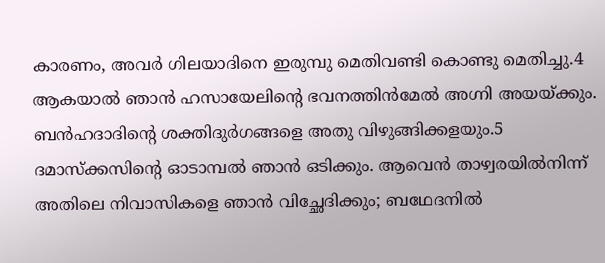കാരണം, അവര്‍ ഗിലയാദിനെ ഇരുമ്പു മെതിവണ്ടി കൊണ്ടു മെതിച്ചു.4 ആകയാല്‍ ഞാന്‍ ഹസായേലിന്‍റെ ഭവനത്തിന്‍മേല്‍ അഗ്നി അയയ്ക്കും. ബന്‍ഹദാദിന്‍റെ ശക്തിദുര്‍ഗങ്ങളെ അതു വിഴുങ്ങിക്കളയും.5 ദമാസ്ക്കസിന്‍റെ ഓടാമ്പല്‍ ഞാന്‍ ഒടിക്കും. ആവെന്‍ താഴ്വരയില്‍നിന്ന് അതിലെ നിവാസികളെ ഞാന്‍ വിച്ഛേദിക്കും; ബഥേദനില്‍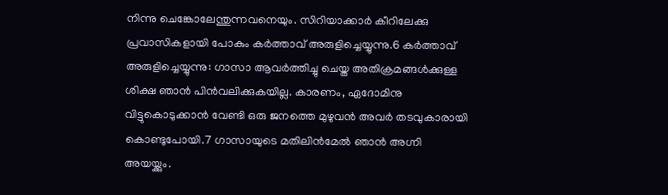നിന്നു ചെങ്കോലേന്തുന്നവനെയും. സിറിയാക്കാര്‍ കീറിലേക്കു പ്രവാസികളായി പോകും കര്‍ത്താവ് അരുളിച്ചെയ്യുന്നു.6 കര്‍ത്താവ് അരുളിച്ചെയ്യുന്നു: ഗാസാ ആവര്‍ത്തിച്ചു ചെയ്ത അതിക്രമങ്ങള്‍ക്കുള്ള ശിക്ഷ ഞാന്‍ പിന്‍വലിക്കുകയില്ല. കാരണം, ഏദോമിനു വിട്ടുകൊടുക്കാന്‍ വേണ്ടി ഒരു ജനത്തെ മുഴുവന്‍ അവര്‍ തടവുകാരായി കൊണ്ടുപോയി.7 ഗാസായുടെ മതിലിന്‍മേല്‍ ഞാന്‍ അഗ്നി അയയ്ക്കും.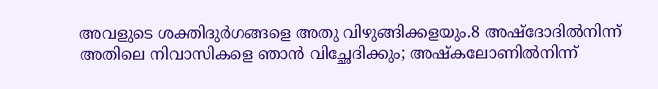അവളുടെ ശക്തിദുര്‍ഗങ്ങളെ അതു വിഴുങ്ങിക്കളയും.8 അഷ്ദോദില്‍നിന്ന് അതിലെ നിവാസികളെ ഞാന്‍ വിച്ഛേദിക്കും; അഷ്കലോണില്‍നിന്ന്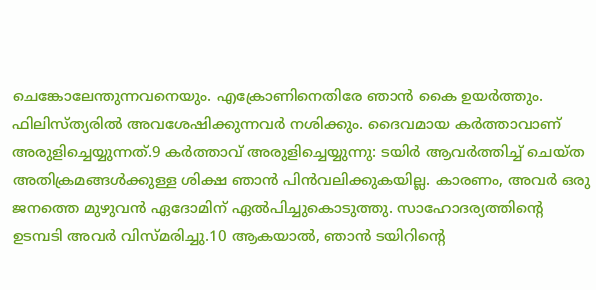ചെങ്കോലേന്തുന്നവനെയും. എക്രോണിനെതിരേ ഞാന്‍ കൈ ഉയര്‍ത്തും. ഫിലിസ്ത്യരില്‍ അവശേഷിക്കുന്നവര്‍ നശിക്കും. ദൈവമായ കര്‍ത്താവാണ് അരുളിച്ചെയ്യുന്നത്.9 കര്‍ത്താവ് അരുളിച്ചെയ്യുന്നു: ടയിര്‍ ആവര്‍ത്തിച്ച് ചെയ്ത അതിക്രമങ്ങള്‍ക്കുള്ള ശിക്ഷ ഞാന്‍ പിന്‍വലിക്കുകയില്ല. കാരണം, അവര്‍ ഒരു ജനത്തെ മുഴുവന്‍ ഏദോമിന് ഏല്‍പിച്ചുകൊടുത്തു. സാഹോദര്യത്തിന്‍റെ ഉടമ്പടി അവര്‍ വിസ്മരിച്ചു.10 ആകയാല്‍, ഞാന്‍ ടയിറിന്‍റെ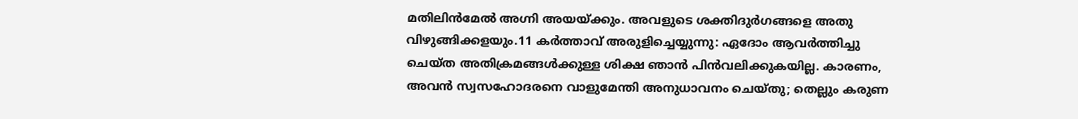മതിലിന്‍മേല്‍ അഗ്നി അയയ്ക്കും. അവളുടെ ശക്തിദുര്‍ഗങ്ങളെ അതു വിഴുങ്ങിക്കളയും.11 കര്‍ത്താവ് അരുളിച്ചെയ്യുന്നു: ഏദോം ആവര്‍ത്തിച്ചു ചെയ്ത അതിക്രമങ്ങള്‍ക്കുള്ള ശിക്ഷ ഞാന്‍ പിന്‍വലിക്കുകയില്ല. കാരണം, അവന്‍ സ്വസഹോദരനെ വാളുമേന്തി അനുധാവനം ചെയ്തു; തെല്ലും കരുണ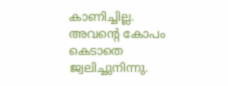കാണിച്ചില്ല. അവന്‍റെ കോപം കെടാതെ ജ്വലിച്ചുനിന്നു.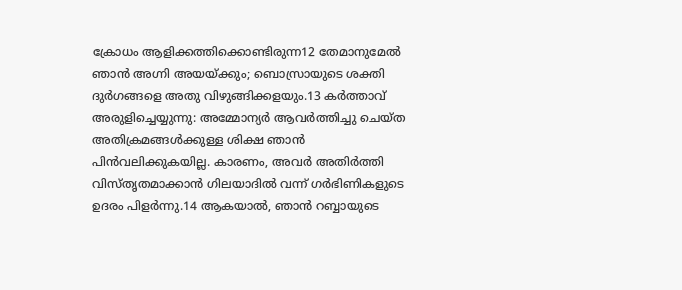ക്രോധം ആളിക്കത്തിക്കൊണ്ടിരുന്ന12 തേമാനുമേല്‍ ഞാന്‍ അഗ്നി അയയ്ക്കും; ബൊസ്രായുടെ ശക്തി ദുര്‍ഗങ്ങളെ അതു വിഴുങ്ങിക്കളയും.13 കര്‍ത്താവ് അരുളിച്ചെയ്യുന്നു: അമ്മോന്യര്‍ ആവര്‍ത്തിച്ചു ചെയ്ത അതിക്രമങ്ങള്‍ക്കുള്ള ശിക്ഷ ഞാന്‍ പിന്‍വലിക്കുകയില്ല. കാരണം, അവര്‍ അതിര്‍ത്തി വിസ്തൃതമാക്കാന്‍ ഗിലയാദില്‍ വന്ന് ഗര്‍ഭിണികളുടെ ഉദരം പിളര്‍ന്നു.14 ആകയാല്‍, ഞാന്‍ റബ്ബായുടെ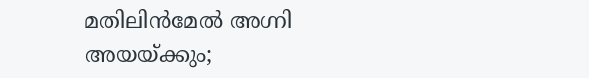മതിലിന്‍മേല്‍ അഗ്നി അയയ്ക്കും;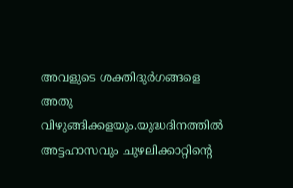അവളുടെ ശക്തിദുര്‍ഗങ്ങളെ അതു വിഴുങ്ങിക്കളയും.യുദ്ധദിനത്തില്‍ അട്ടഹാസവും ചുഴലിക്കാറ്റിന്‍റെ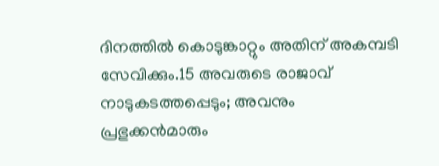ദിനത്തില്‍ കൊടുങ്കാറ്റും അതിന് അകമ്പടി സേവിക്കും.15 അവരുടെ രാജാവ് നാടുകടത്തപ്പെടും; അവനും പ്രഭുക്കന്‍മാരും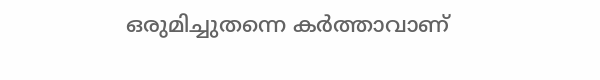ഒരുമിച്ചുതന്നെ കര്‍ത്താവാണ്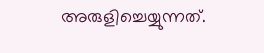അരുളിച്ചെയ്യുന്നത്.